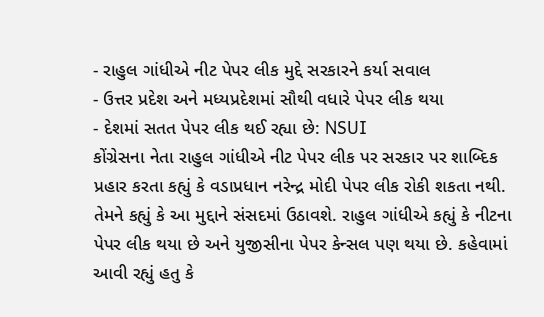- રાહુલ ગાંધીએ નીટ પેપર લીક મુદ્દે સરકારને કર્યા સવાલ
- ઉત્તર પ્રદેશ અને મધ્યપ્રદેશમાં સૌથી વધારે પેપર લીક થયા
- દેશમાં સતત પેપર લીક થઈ રહ્યા છે: NSUI
કોંગ્રેસના નેતા રાહુલ ગાંધીએ નીટ પેપર લીક પર સરકાર પર શાબ્દિક પ્રહાર કરતા કહ્યું કે વડાપ્રધાન નરેન્દ્ર મોદી પેપર લીક રોકી શકતા નથી. તેમને કહ્યું કે આ મુદ્દાને સંસદમાં ઉઠાવશે. રાહુલ ગાંધીએ કહ્યું કે નીટના પેપર લીક થયા છે અને યુજીસીના પેપર કેન્સલ પણ થયા છે. કહેવામાં આવી રહ્યું હતુ કે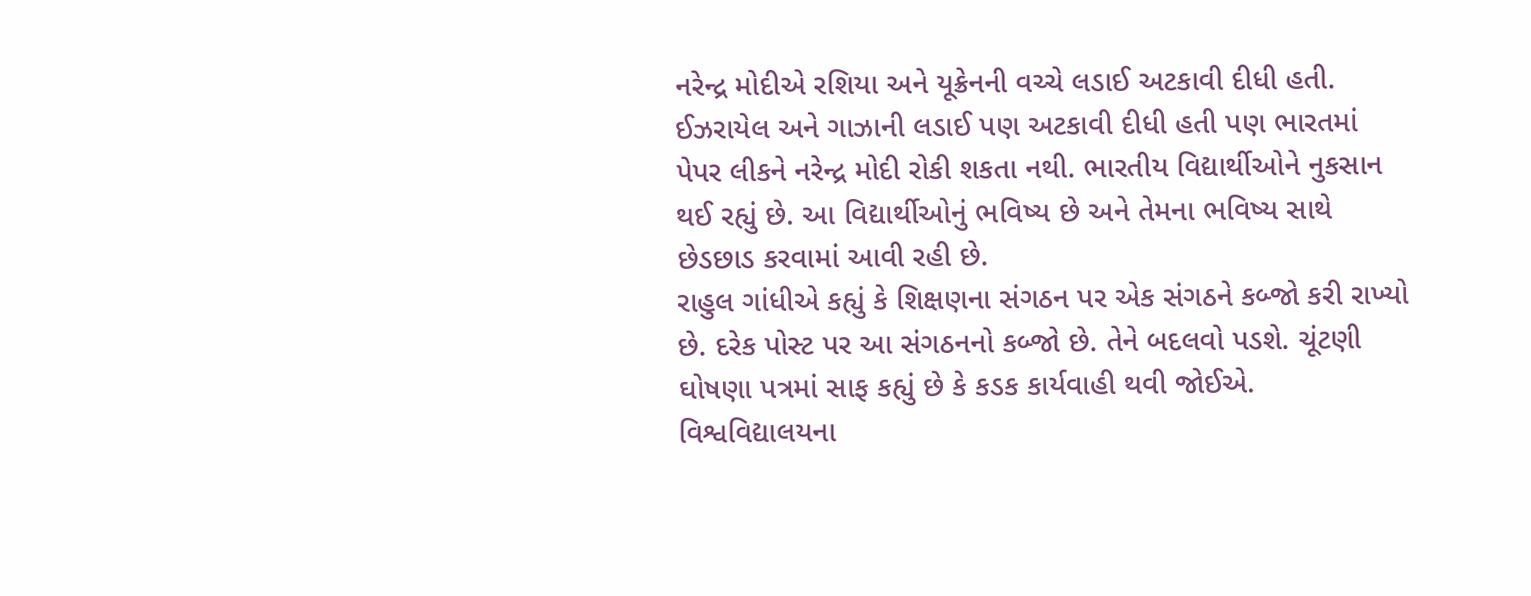નરેન્દ્ર મોદીએ રશિયા અને યૂક્રેનની વચ્ચે લડાઈ અટકાવી દીધી હતી. ઈઝરાયેલ અને ગાઝાની લડાઈ પણ અટકાવી દીધી હતી પણ ભારતમાં પેપર લીકને નરેન્દ્ર મોદી રોકી શકતા નથી. ભારતીય વિદ્યાર્થીઓને નુકસાન થઈ રહ્યું છે. આ વિદ્યાર્થીઓનું ભવિષ્ય છે અને તેમના ભવિષ્ય સાથે છેડછાડ કરવામાં આવી રહી છે.
રાહુલ ગાંધીએ કહ્યું કે શિક્ષણના સંગઠન પર એક સંગઠને કબ્જો કરી રાખ્યો છે. દરેક પોસ્ટ પર આ સંગઠનનો કબ્જો છે. તેને બદલવો પડશે. ચૂંટણી ઘોષણા પત્રમાં સાફ કહ્યું છે કે કડક કાર્યવાહી થવી જોઈએ. વિશ્વવિદ્યાલયના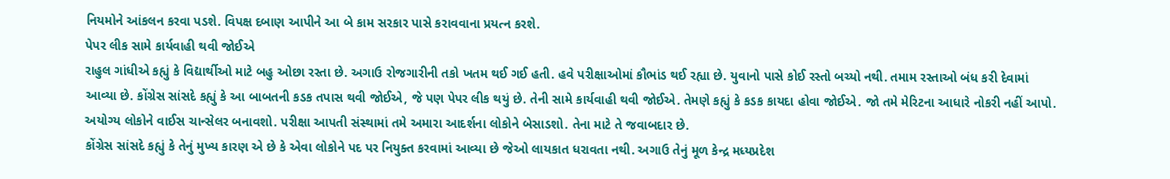નિયમોને આંકલન કરવા પડશે. વિપક્ષ દબાણ આપીને આ બે કામ સરકાર પાસે કરાવવાના પ્રયત્ન કરશે.
પેપર લીક સામે કાર્યવાહી થવી જોઈએ
રાહુલ ગાંધીએ કહ્યું કે વિદ્યાર્થીઓ માટે બહુ ઓછા રસ્તા છે. અગાઉ રોજગારીની તકો ખતમ થઈ ગઈ હતી. હવે પરીક્ષાઓમાં કૌભાંડ થઈ રહ્યા છે. યુવાનો પાસે કોઈ રસ્તો બચ્યો નથી. તમામ રસ્તાઓ બંધ કરી દેવામાં આવ્યા છે. કોંગ્રેસ સાંસદે કહ્યું કે આ બાબતની કડક તપાસ થવી જોઈએ, જે પણ પેપર લીક થયું છે. તેની સામે કાર્યવાહી થવી જોઈએ. તેમણે કહ્યું કે કડક કાયદા હોવા જોઈએ. જો તમે મેરિટના આધારે નોકરી નહીં આપો. અયોગ્ય લોકોને વાઈસ ચાન્સેલર બનાવશો. પરીક્ષા આપતી સંસ્થામાં તમે અમારા આદર્શના લોકોને બેસાડશો. તેના માટે તે જવાબદાર છે.
કોંગ્રેસ સાંસદે કહ્યું કે તેનું મુખ્ય કારણ એ છે કે એવા લોકોને પદ પર નિયુક્ત કરવામાં આવ્યા છે જેઓ લાયકાત ધરાવતા નથી. અગાઉ તેનું મૂળ કેન્દ્ર મધ્યપ્રદેશ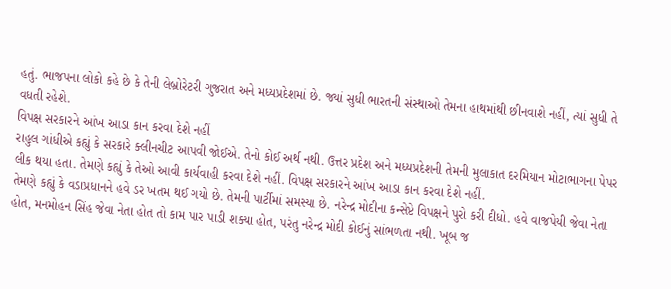હતું. ભાજપના લોકો કહે છે કે તેની લેબ્રોરેટરી ગુજરાત અને મધ્યપ્રદેશમાં છે. જ્યાં સુધી ભારતની સંસ્થાઓ તેમના હાથમાંથી છીનવાશે નહીં, ત્યાં સુધી તે વધતી રહેશે.
વિપક્ષ સરકારને આંખ આડા કાન કરવા દેશે નહીં
રાહુલ ગાંધીએ કહ્યું કે સરકારે ક્લીનચીટ આપવી જોઈએ. તેનો કોઈ અર્થ નથી. ઉત્તર પ્રદેશ અને મધ્યપ્રદેશની તેમની મુલાકાત દરમિયાન મોટાભાગના પેપર લીક થયા હતા. તેમણે કહ્યું કે તેઓ આવી કાર્યવાહી કરવા દેશે નહીં. વિપક્ષ સરકારને આંખ આડા કાન કરવા દેશે નહીં.
તેમણે કહ્યું કે વડાપ્રધાનને હવે ડર ખતમ થઈ ગયો છે. તેમની પાર્ટીમાં સમસ્યા છે. નરેન્દ્ર મોદીના કન્સેપ્ટે વિપક્ષને પુરો કરી દીધો. હવે વાજપેયી જેવા નેતા હોત, મનમોહન સિંહ જેવા નેતા હોત તો કામ પાર પાડી શક્યા હોત, પરંતુ નરેન્દ્ર મોદી કોઈનું સાંભળતા નથી. ખૂબ જ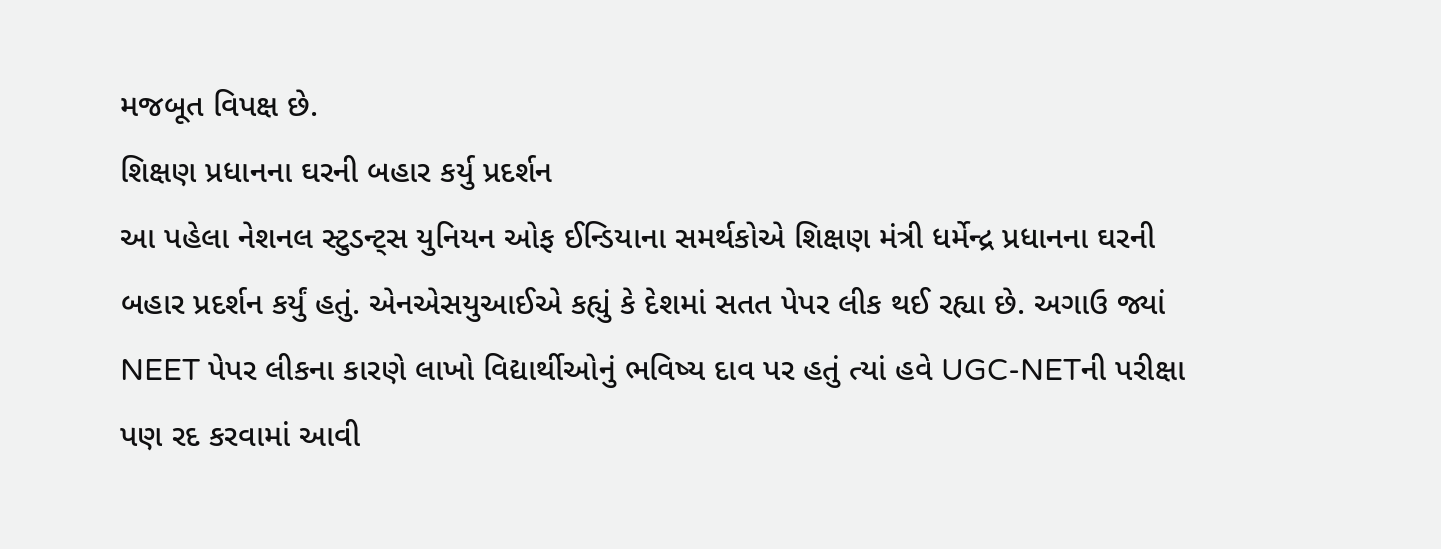મજબૂત વિપક્ષ છે.
શિક્ષણ પ્રધાનના ઘરની બહાર કર્યુ પ્રદર્શન
આ પહેલા નેશનલ સ્ટુડન્ટ્સ યુનિયન ઓફ ઈન્ડિયાના સમર્થકોએ શિક્ષણ મંત્રી ધર્મેન્દ્ર પ્રધાનના ઘરની બહાર પ્રદર્શન કર્યું હતું. એનએસયુઆઈએ કહ્યું કે દેશમાં સતત પેપર લીક થઈ રહ્યા છે. અગાઉ જ્યાં NEET પેપર લીકના કારણે લાખો વિદ્યાર્થીઓનું ભવિષ્ય દાવ પર હતું ત્યાં હવે UGC-NETની પરીક્ષા પણ રદ કરવામાં આવી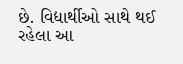છે. વિદ્યાર્થીઓ સાથે થઈ રહેલા આ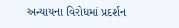અન્યાયના વિરોધમાં પ્રદર્શન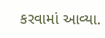કરવામાં આવ્યા.